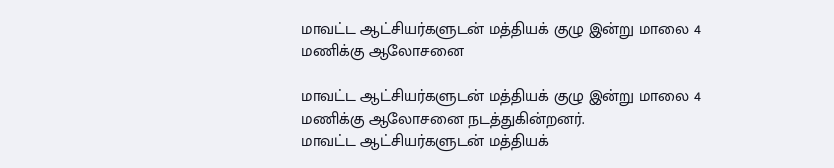மாவட்ட ஆட்சியர்களுடன் மத்தியக் குழு இன்று மாலை 4 மணிக்கு ஆலோசனை

மாவட்ட ஆட்சியர்களுடன் மத்தியக் குழு இன்று மாலை 4 மணிக்கு ஆலோசனை நடத்துகின்றனர்.
மாவட்ட ஆட்சியர்களுடன் மத்தியக்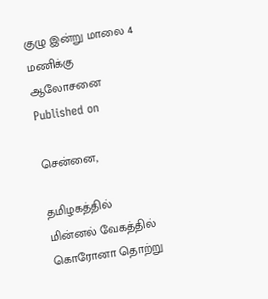குழு இன்று மாலை 4 மணிக்கு ஆலோசனை
Published on

சென்னை,

தமிழகத்தில் மின்னல் வேகத்தில் கொரோனா தொற்று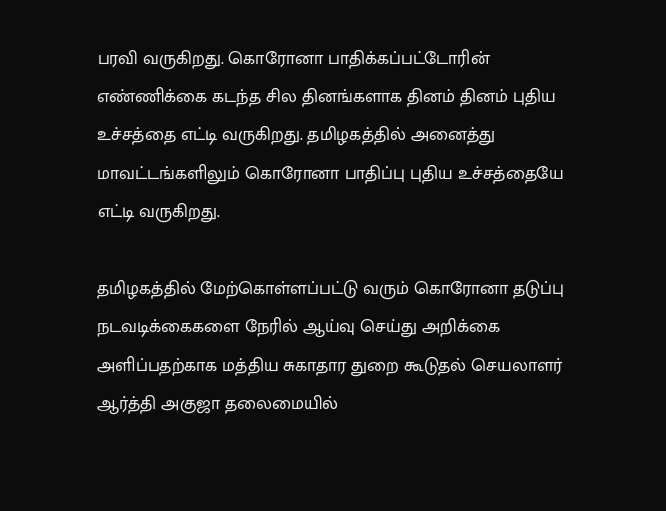பரவி வருகிறது. கொரோனா பாதிக்கப்பட்டோரின் எண்ணிக்கை கடந்த சில தினங்களாக தினம் தினம் புதிய உச்சத்தை எட்டி வருகிறது. தமிழகத்தில் அனைத்து மாவட்டங்களிலும் கொரோனா பாதிப்பு புதிய உச்சத்தையே எட்டி வருகிறது.

தமிழகத்தில் மேற்கொள்ளப்பட்டு வரும் கொரோனா தடுப்பு நடவடிக்கைகளை நேரில் ஆய்வு செய்து அறிக்கை அளிப்பதற்காக மத்திய சுகாதார துறை கூடுதல் செயலாளர் ஆர்த்தி அகுஜா தலைமையில்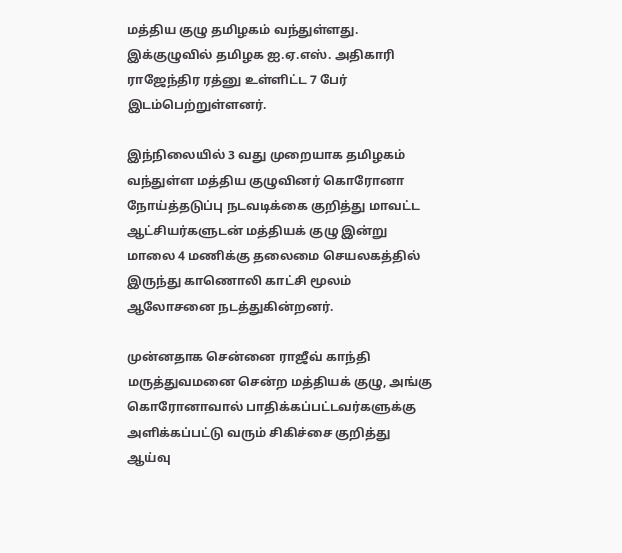மத்திய குழு தமிழகம் வந்துள்ளது. இக்குழுவில் தமிழக ஐ.ஏ.எஸ். அதிகாரி ராஜேந்திர ரத்னு உள்ளிட்ட 7 பேர் இடம்பெற்றுள்ளனர்.

இந்நிலையில் 3 வது முறையாக தமிழகம் வந்துள்ள மத்திய குழுவினர் கொரோனா நோய்த்தடுப்பு நடவடிக்கை குறித்து மாவட்ட ஆட்சியர்களுடன் மத்தியக் குழு இன்று மாலை 4 மணிக்கு தலைமை செயலகத்தில் இருந்து காணொலி காட்சி மூலம் ஆலோசனை நடத்துகின்றனர்.

முன்னதாக சென்னை ராஜீவ் காந்தி மருத்துவமனை சென்ற மத்தியக் குழு, அங்கு கொரோனாவால் பாதிக்கப்பட்டவர்களுக்கு அளிக்கப்பட்டு வரும் சிகிச்சை குறித்து ஆய்வு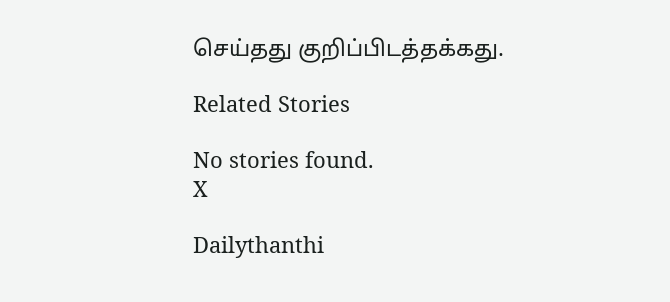செய்தது குறிப்பிடத்தக்கது.

Related Stories

No stories found.
X

Dailythanthi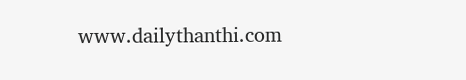www.dailythanthi.com